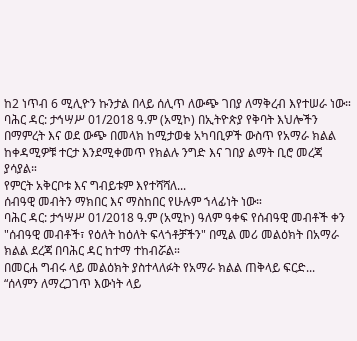ከ2 ነጥብ 6 ሚሊዮን ኩንታል በላይ ሰሊጥ ለውጭ ገበያ ለማቅረብ እየተሠራ ነው።
ባሕር ዳር: ታኅሣሥ 01/2018 ዓ.ም (አሚኮ) በኢትዮጵያ የቅባት እህሎችን በማምረት እና ወደ ውጭ በመላክ ከሚታወቁ አካባቢዎች ውስጥ የአማራ ክልል ከቀዳሚዎቹ ተርታ እንደሚቀመጥ የክልሉ ንግድ እና ገበያ ልማት ቢሮ መረጃ ያሳያል።
የምርት አቅርቦቱ እና ግብይቱም እየተሻሻለ...
ሰብዓዊ መብትን ማክበር እና ማስከበር የሁሉም ኀላፊነት ነው።
ባሕር ዳር: ታኅሣሥ 01/2018 ዓ.ም (አሚኮ) ዓለም ዓቀፍ የሰብዓዊ መብቶች ቀን "ሰብዓዊ መብቶች፣ የዕለት ከዕለት ፍላጎቶቻችን" በሚል መሪ መልዕክት በአማራ ክልል ደረጃ በባሕር ዳር ከተማ ተከብሯል።
በመርሐ ግብሩ ላይ መልዕክት ያስተላለፉት የአማራ ክልል ጠቅላይ ፍርድ...
“ሰላምን ለማረጋገጥ እውነት ላይ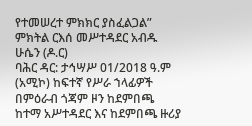የተመሠረተ ምክክር ያስፈልጋል” ምክትል ርእሰ መሥተዳደር አብዱ ሁሴን (ዶ.ር)
ባሕር ዳር: ታኅሣሥ 01/2018 ዓ.ም (አሚኮ) ከፍተኛ የሥራ ኀላፊዎች በምዕራብ ጎጃም ዞን ከደምበጫ ከተማ አሥተዳደር እና ከደምበጫ ዙሪያ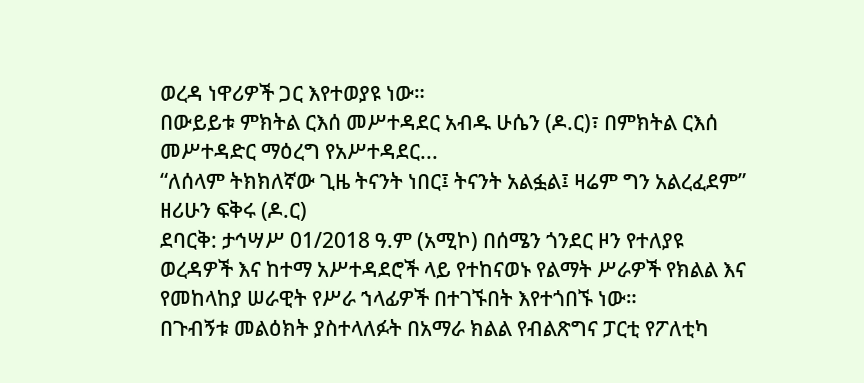ወረዳ ነዋሪዎች ጋር እየተወያዩ ነው።
በውይይቱ ምክትል ርእሰ መሥተዳደር አብዱ ሁሴን (ዶ.ር)፣ በምክትል ርእሰ መሥተዳድር ማዕረግ የአሥተዳደር...
“ለሰላም ትክክለኛው ጊዜ ትናንት ነበር፤ ትናንት አልፏል፤ ዛሬም ግን አልረፈደም” ዘሪሁን ፍቅሩ (ዶ.ር)
ደባርቅ: ታኅሣሥ 01/2018 ዓ.ም (አሚኮ) በሰሜን ጎንደር ዞን የተለያዩ ወረዳዎች እና ከተማ አሥተዳደሮች ላይ የተከናወኑ የልማት ሥራዎች የክልል እና የመከላከያ ሠራዊት የሥራ ኀላፊዎች በተገኙበት እየተጎበኙ ነው።
በጉብኝቱ መልዕክት ያስተላለፉት በአማራ ክልል የብልጽግና ፓርቲ የፖለቲካ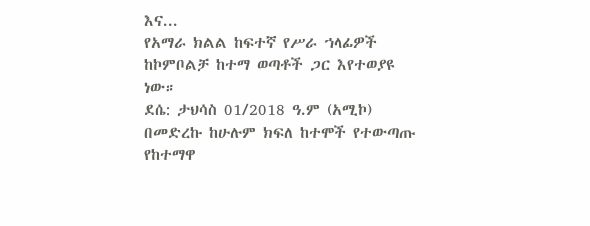እና...
የአማራ ክልል ከፍተኛ የሥራ ኀላፊዎች ከኮምቦልቻ ከተማ ወጣቶች ጋር እየተወያዩ ነው።
ደሴ: ታህሳስ 01/2018 ዓ.ም (አሚኮ) በመድረኩ ከሁሉም ክፍለ ከተሞች የተውጣጡ የከተማዋ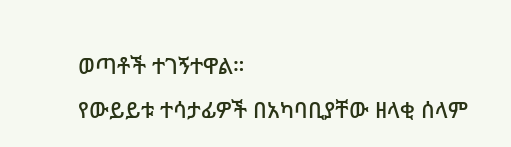ወጣቶች ተገኝተዋል።
የውይይቱ ተሳታፊዎች በአካባቢያቸው ዘላቂ ሰላም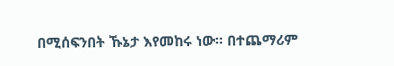በሚሰፍንበት ኹኔታ እየመከሩ ነው። በተጨማሪም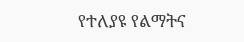የተለያዩ የልማትና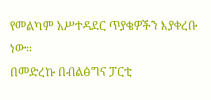የመልካም አሥተዳደር ጥያቄዎችን እያቀረቡ ነው።
በመድረኩ በብልፅግና ፓርቲ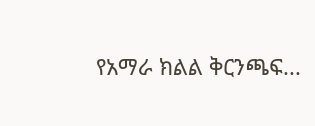የአማራ ክልል ቅርንጫፍ...